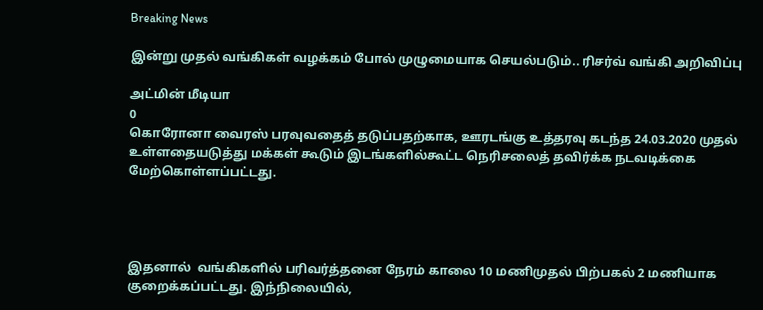Breaking News

இன்று முதல் வங்கிகள் வழக்கம் போல் முழுமையாக செயல்படும்.. ரிசர்வ் வங்கி அறிவிப்பு

அட்மின் மீடியா
0
கொரோனா வைரஸ் பரவுவதைத் தடுப்பதற்காக, ஊரடங்கு உத்தரவு கடந்த 24.03.2020 முதல் உள்ளதையடுத்து மக்கள் கூடும் இடங்களில்கூட்ட நெரிசலைத் தவிர்க்க நடவடிக்கை மேற்கொள்ளப்பட்டது.




இதனால்  வங்கிகளில் பரிவர்த்தனை நேரம் காலை 10 மணிமுதல் பிற்பகல் 2 மணியாக குறைக்கப்பட்டது. இந்நிலையில்,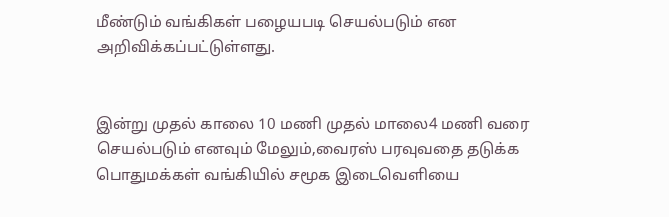மீண்டும் வங்கிகள் பழையபடி செயல்படும் என அறிவிக்கப்பட்டுள்ளது.


இன்று முதல் காலை 10 மணி முதல் மாலை4 மணி வரை செயல்படும் எனவும் மேலும்,வைரஸ் பரவுவதை தடுக்க  பொதுமக்கள் வங்கியில் சமூக இடைவெளியை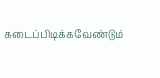கடைப்பிடிக்கவேண்டும்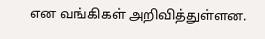என வங்கிகள் அறிவித்துள்ளன.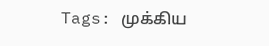Tags: முக்கிய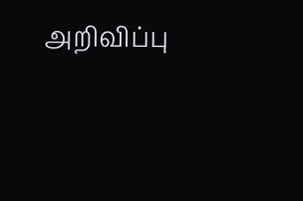அறிவிப்பு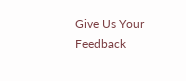Give Us Your Feedback